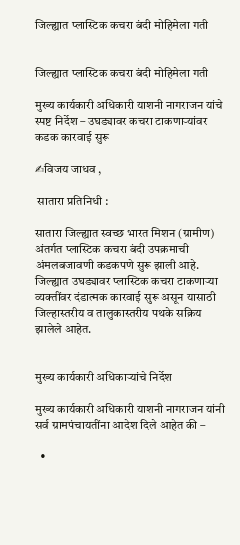जिल्ह्यात प्लास्टिक कचरा बंदी मोहिमेला गती


जिल्ह्यात प्लास्टिक कचरा बंदी मोहिमेला गती

मुख्य कार्यकारी अधिकारी याशनी नागराजन यांचे स्पष्ट निर्देश – उघड्यावर कचरा टाकणाऱ्यांवर कडक कारवाई सुरू

✍विजय जाधव ,

 सातारा प्रतिनिधी :

सातारा जिल्ह्यात स्वच्छ भारत मिशन (ग्रामीण) अंतर्गत प्लास्टिक कचरा बंदी उपक्रमाची अंमलबजावणी कडकपणे सुरू झाली आहे. जिल्ह्यात उघड्यावर प्लास्टिक कचरा टाकणाऱ्या व्यक्तींवर दंडात्मक कारवाई सुरू असून यासाठी जिल्हास्तरीय व तालुकास्तरीय पथके सक्रिय झालेले आहेत.


मुख्य कार्यकारी अधिकाऱ्यांचे निर्देश

मुख्य कार्यकारी अधिकारी याशनी नागराजन यांनी सर्व ग्रामपंचायतींना आदेश दिले आहेत की –

  •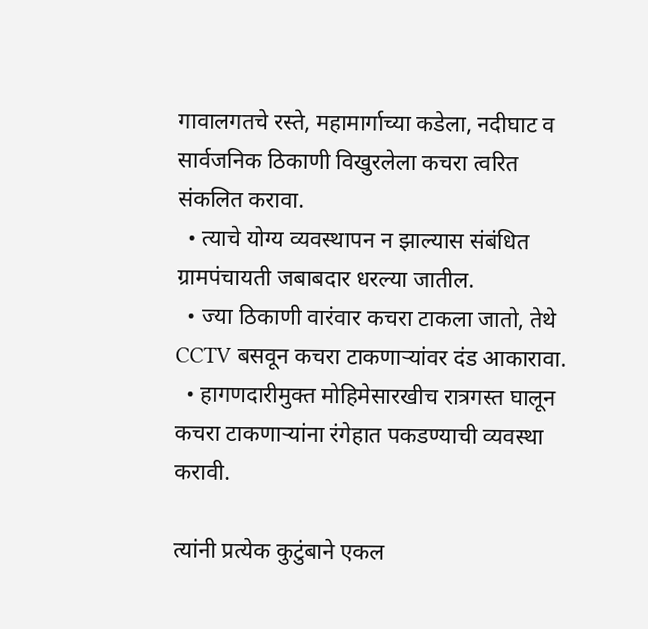गावालगतचे रस्ते, महामार्गाच्या कडेला, नदीघाट व सार्वजनिक ठिकाणी विखुरलेला कचरा त्वरित संकलित करावा.
  • त्याचे योग्य व्यवस्थापन न झाल्यास संबंधित ग्रामपंचायती जबाबदार धरल्या जातील.
  • ज्या ठिकाणी वारंवार कचरा टाकला जातो, तेथे CCTV बसवून कचरा टाकणाऱ्यांवर दंड आकारावा.
  • हागणदारीमुक्त मोहिमेसारखीच रात्रगस्त घालून कचरा टाकणाऱ्यांना रंगेहात पकडण्याची व्यवस्था करावी.

त्यांनी प्रत्येक कुटुंबाने एकल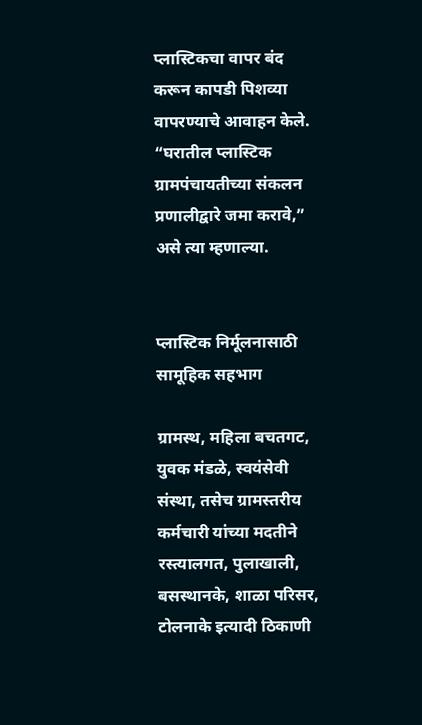प्लास्टिकचा वापर बंद करून कापडी पिशव्या वापरण्याचे आवाहन केले. “घरातील प्लास्टिक ग्रामपंचायतीच्या संकलन प्रणालीद्वारे जमा करावे,” असे त्या म्हणाल्या.


प्लास्टिक निर्मूलनासाठी सामूहिक सहभाग

ग्रामस्थ, महिला बचतगट, युवक मंडळे, स्वयंसेवी संस्था, तसेच ग्रामस्तरीय कर्मचारी यांच्या मदतीने रस्त्यालगत, पुलाखाली, बसस्थानके, शाळा परिसर, टोलनाके इत्यादी ठिकाणी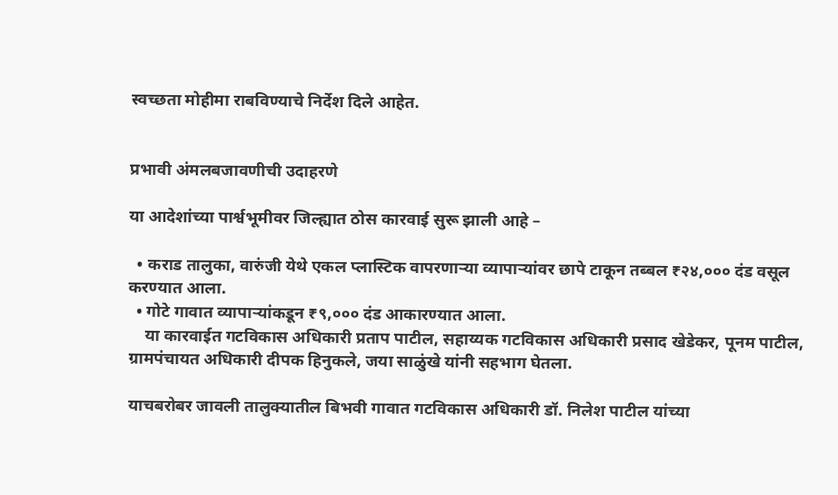स्वच्छता मोहीमा राबविण्याचे निर्देश दिले आहेत.


प्रभावी अंमलबजावणीची उदाहरणे

या आदेशांच्या पार्श्वभूमीवर जिल्ह्यात ठोस कारवाई सुरू झाली आहे –

  • कराड तालुका, वारुंजी येथे एकल प्लास्टिक वापरणाऱ्या व्यापाऱ्यांवर छापे टाकून तब्बल ₹२४,००० दंड वसूल करण्यात आला.
  • गोटे गावात व्यापाऱ्यांकडून ₹९,००० दंड आकारण्यात आला.
    या कारवाईत गटविकास अधिकारी प्रताप पाटील, सहाय्यक गटविकास अधिकारी प्रसाद खेडेकर, पूनम पाटील, ग्रामपंचायत अधिकारी दीपक हिनुकले, जया साळुंखे यांनी सहभाग घेतला.

याचबरोबर जावली तालुक्यातील बिभवी गावात गटविकास अधिकारी डॉ. निलेश पाटील यांच्या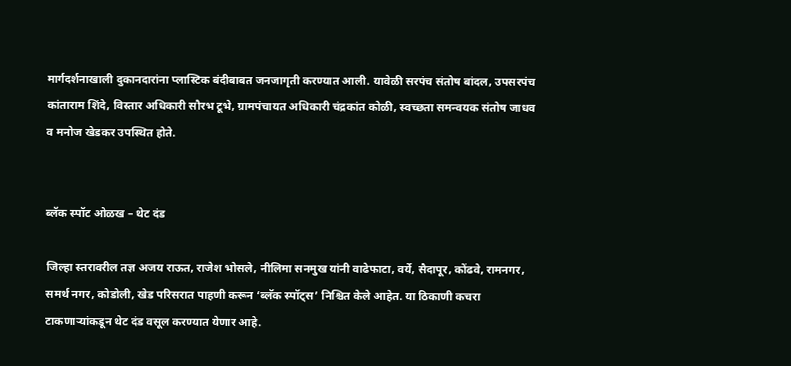मार्गदर्शनाखाली दुकानदारांना प्लास्टिक बंदीबाबत जनजागृती करण्यात आली. यावेळी सरपंच संतोष बांदल, उपसरपंच कांताराम शिंदे, विस्तार अधिकारी सौरभ टूभे, ग्रामपंचायत अधिकारी चंद्रकांत कोळी, स्वच्छता समन्वयक संतोष जाधव व मनोज खेडकर उपस्थित होते.


ब्लॅक स्पॉट ओळख – थेट दंड

जिल्हा स्तरावरील तज्ञ अजय राऊत, राजेश भोसले, नीलिमा सनमुख यांनी वाढेफाटा, वर्ये, सैदापूर, कोंढवे, रामनगर, समर्थ नगर, कोडोली, खेड परिसरात पाहणी करून ‘ब्लॅक स्पॉट्स’ निश्चित केले आहेत. या ठिकाणी कचरा टाकणाऱ्यांकडून थेट दंड वसूल करण्यात येणार आहे.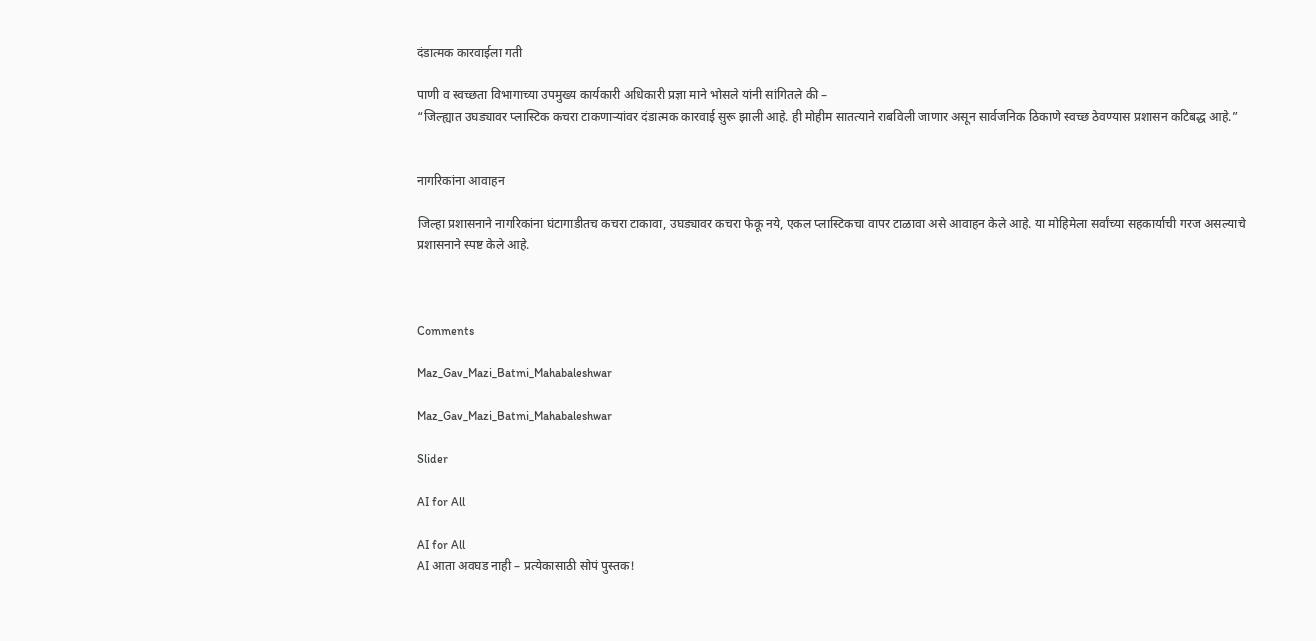दंडात्मक कारवाईला गती

पाणी व स्वच्छता विभागाच्या उपमुख्य कार्यकारी अधिकारी प्रज्ञा माने भोसले यांनी सांगितले की –
“जिल्ह्यात उघड्यावर प्लास्टिक कचरा टाकणाऱ्यांवर दंडात्मक कारवाई सुरू झाली आहे. ही मोहीम सातत्याने राबविली जाणार असून सार्वजनिक ठिकाणे स्वच्छ ठेवण्यास प्रशासन कटिबद्ध आहे.”


नागरिकांना आवाहन

जिल्हा प्रशासनाने नागरिकांना घंटागाडीतच कचरा टाकावा, उघड्यावर कचरा फेकू नये, एकल प्लास्टिकचा वापर टाळावा असे आवाहन केले आहे. या मोहिमेला सर्वांच्या सहकार्याची गरज असल्याचे प्रशासनाने स्पष्ट केले आहे.



Comments

Maz_Gav_Mazi_Batmi_Mahabaleshwar

Maz_Gav_Mazi_Batmi_Mahabaleshwar

Slider

AI for All

AI for All
AI आता अवघड नाही – प्रत्येकासाठी सोपं पुस्तक!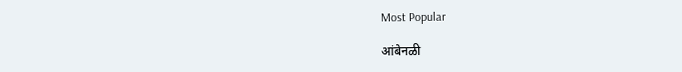Most Popular

आंबेनळी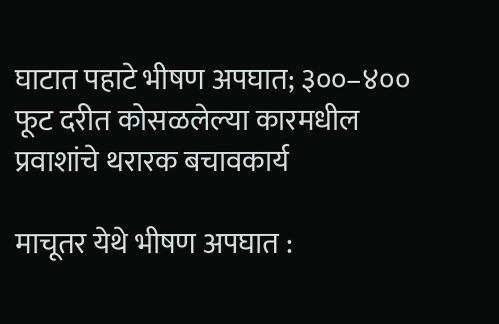घाटात पहाटे भीषण अपघात; ३००–४०० फूट दरीत कोसळलेल्या कारमधील प्रवाशांचे थरारक बचावकार्य

माचूतर येथे भीषण अपघात :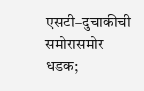एसटी–दुचाकीची समोरासमोर धडक;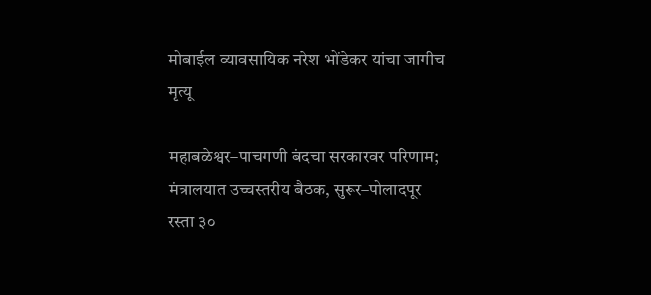मोबाईल व्यावसायिक नरेश भोंडेकर यांचा जागीच मृत्यू

महाबळेश्वर–पाचगणी बंदचा सरकारवर परिणाम; मंत्रालयात उच्चस्तरीय बैठक, सुरूर–पोलादपूर रस्ता ३०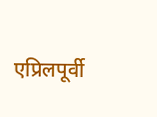एप्रिलपूर्वी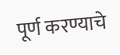पूर्ण करण्याचे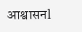आश्वासनl